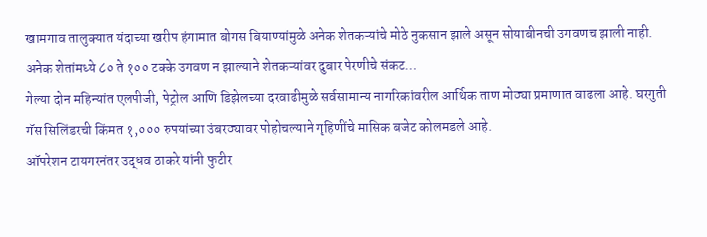खामगाव तालुक्यात यंदाच्या खरीप हंगामात बोगस बियाण्यांमुळे अनेक शेतकऱ्यांचे मोठे नुकसान झाले असून सोयाबीनची उगवणच झाली नाही. अनेक शेतांमध्ये ८० ते १०० टक्के उगवण न झाल्याने शेतकऱ्यांवर दुबार पेरणीचे संकट…
गेल्या दोन महिन्यांत एलपीजी, पेट्रोल आणि डिझेलच्या दरवाढीमुळे सर्वसामान्य नागरिकांवरील आर्थिक ताण मोठ्या प्रमाणात वाढला आहे. घरगुती गॅस सिलिंडरची किंमत १,००० रुपयांच्या उंबरठ्यावर पोहोचल्याने गृहिणींचे मासिक बजेट कोलमडले आहे.
ऑपरेशन टायगरनंतर उद्धव ठाकरे यांनी फुटीर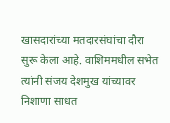खासदारांच्या मतदारसंघांचा दौरा सुरू केला आहे. वाशिममधील सभेत त्यांनी संजय देशमुख यांच्यावर निशाणा साधत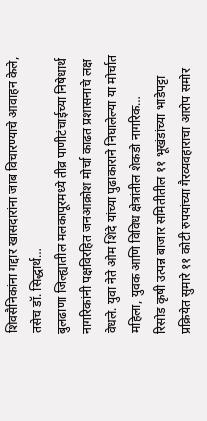शिवसैनिकांना गद्दार खासदारांना जाब विचारण्याचे आवाहन केले, तसेच डॉ. सिद्धार्थ…
बुलढाणा जिल्ह्यातील मलकापूरमध्ये तीव्र पाणीटंचाईच्या निषेधार्थ नागरिकांनी पक्षविरहित जनआक्रोश मोर्चा काढत प्रशासनाचे लक्ष वेधले. युवा नेते ओम शिंदे यांच्या पुढाकाराने निघालेल्या या मोर्चात महिला, युवक आणि विविध क्षेत्रांतील शेकडो नागरिक…
रिसोड कृषी उत्पन्न बाजार समितीतील ११ भूखंडांच्या भाडेपट्टा प्रक्रियेत सुमारे ११ कोटी रुपयांच्या गैरव्यवहाराचा आरोप समोर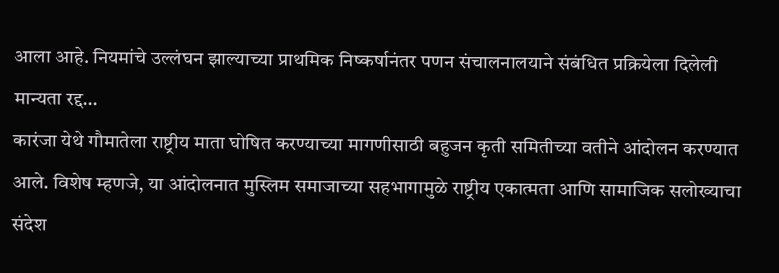आला आहे. नियमांचे उल्लंघन झाल्याच्या प्राथमिक निष्कर्षानंतर पणन संचालनालयाने संबंधित प्रक्रियेला दिलेली मान्यता रद्द…
कारंजा येथे गौमातेला राष्ट्रीय माता घोषित करण्याच्या मागणीसाठी बहुजन कृती समितीच्या वतीने आंदोलन करण्यात आले. विशेष म्हणजे, या आंदोलनात मुस्लिम समाजाच्या सहभागामुळे राष्ट्रीय एकात्मता आणि सामाजिक सलोख्याचा संदेश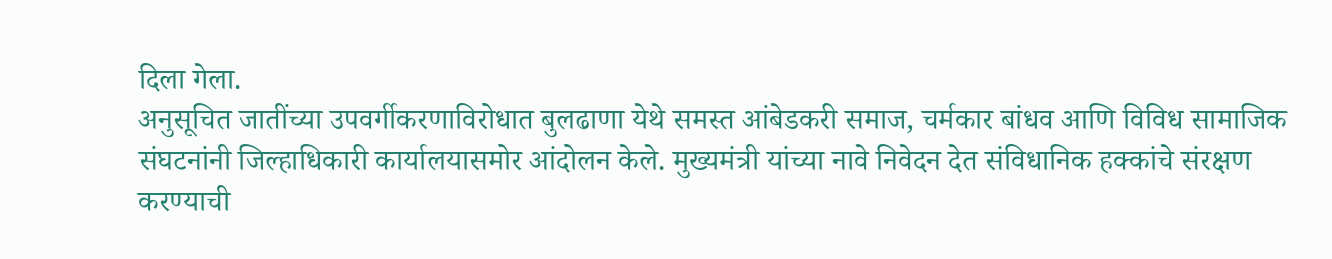दिला गेला.
अनुसूचित जातींच्या उपवर्गीकरणाविरोधात बुलढाणा येथे समस्त आंबेडकरी समाज, चर्मकार बांधव आणि विविध सामाजिक संघटनांनी जिल्हाधिकारी कार्यालयासमोर आंदोलन केले. मुख्यमंत्री यांच्या नावे निवेदन देत संविधानिक हक्कांचे संरक्षण करण्याची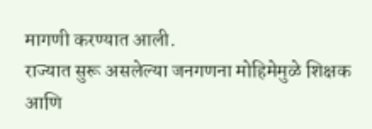मागणी करण्यात आली.
राज्यात सुरू असलेल्या जनगणना मोहिमेमुळे शिक्षक आणि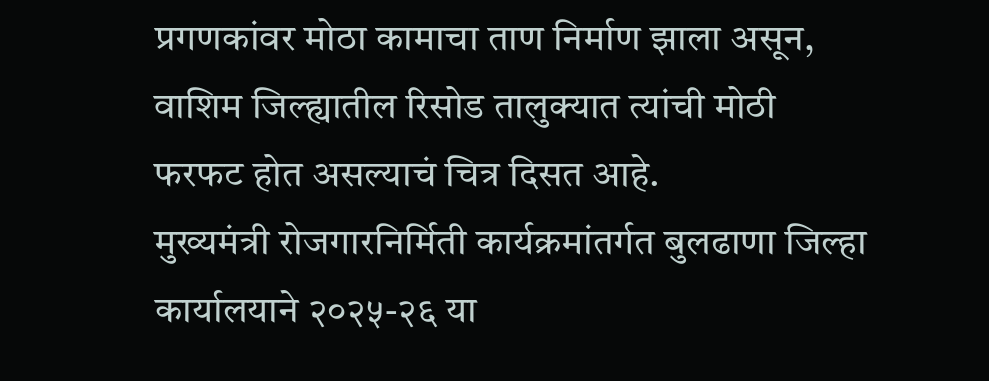प्रगणकांवर मोठा कामाचा ताण निर्माण झाला असून, वाशिम जिल्ह्यातील रिसोड तालुक्यात त्यांची मोठी फरफट होत असल्याचं चित्र दिसत आहे.
मुख्यमंत्री रोजगारनिर्मिती कार्यक्रमांतर्गत बुलढाणा जिल्हा कार्यालयाने २०२५-२६ या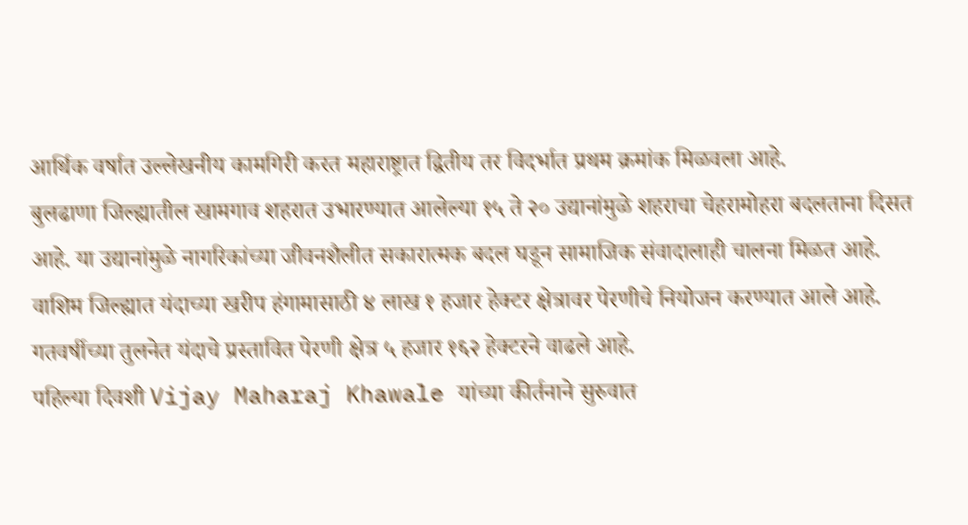आर्थिक वर्षात उल्लेखनीय कामगिरी करत महाराष्ट्रात द्वितीय तर विदर्भात प्रथम क्रमांक मिळवला आहे.
बुलढाणा जिल्ह्यातील खामगाव शहरात उभारण्यात आलेल्या १५ ते २० उद्यानांमुळे शहराचा चेहरामोहरा बदलताना दिसत आहे. या उद्यानांमुळे नागरिकांच्या जीवनशैलीत सकारात्मक बदल घडून सामाजिक संवादालाही चालना मिळत आहे.
वाशिम जिल्ह्यात यंदाच्या खरीप हंगामासाठी ४ लाख १ हजार हेक्टर क्षेत्रावर पेरणीचे नियोजन करण्यात आले आहे. गतवर्षीच्या तुलनेत यंदाचे प्रस्तावित पेरणी क्षेत्र ५ हजार १६२ हेक्टरने वाढले आहे.
पहिल्या दिवशी Vijay Maharaj Khawale यांच्या कीर्तनाने सुरुवात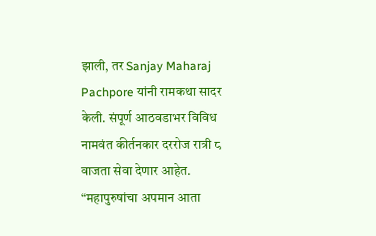झाली, तर Sanjay Maharaj Pachpore यांनी रामकथा सादर केली. संपूर्ण आठवडाभर विविध नामवंत कीर्तनकार दररोज रात्री ८ वाजता सेवा देणार आहेत.
“महापुरुषांचा अपमान आता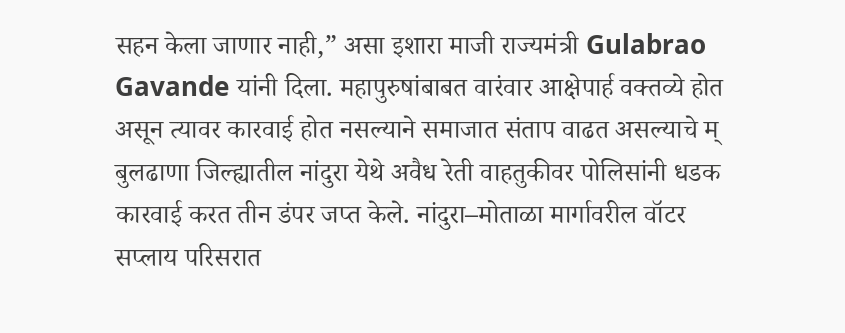सहन केला जाणार नाही,” असा इशारा माजी राज्यमंत्री Gulabrao Gavande यांनी दिला. महापुरुषांबाबत वारंवार आक्षेपार्ह वक्तव्ये होत असून त्यावर कारवाई होत नसल्याने समाजात संताप वाढत असल्याचे म्
बुलढाणा जिल्ह्यातील नांदुरा येथे अवैध रेती वाहतुकीवर पोलिसांनी धडक कारवाई करत तीन डंपर जप्त केले. नांदुरा–मोताळा मार्गावरील वॉटर सप्लाय परिसरात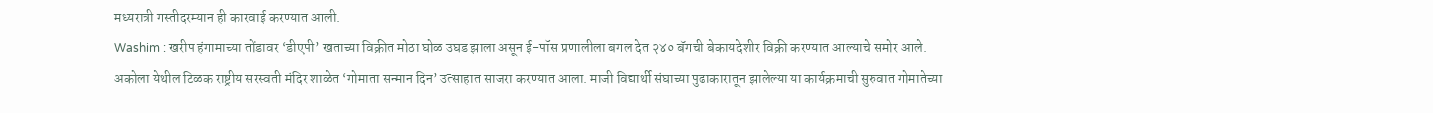मध्यरात्री गस्तीदरम्यान ही कारवाई करण्यात आली.
Washim : खरीप हंगामाच्या तोंडावर ‘डीएपी’ खताच्या विक्रीत मोठा घोळ उघड झाला असून ई-पॉस प्रणालीला बगल देत २४० बॅगची बेकायदेशीर विक्री करण्यात आल्याचे समोर आले.
अकोला येथील टिळक राष्ट्रीय सरस्वती मंदिर शाळेत ‘गोमाता सन्मान दिन’ उत्साहात साजरा करण्यात आला. माजी विद्यार्थी संघाच्या पुढाकारातून झालेल्या या कार्यक्रमाची सुरुवात गोमातेच्या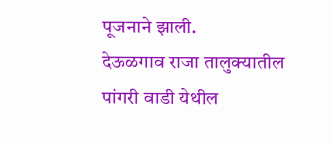पूजनाने झाली.
देऊळगाव राजा तालुक्यातील पांगरी वाडी येथील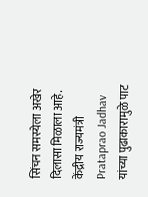सिंचन समस्येला अखेर दिलासा मिळाला आहे. केंद्रीय राज्यमंत्री Prataprao Jadhav यांच्या पुढाकारामुळे पाट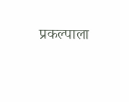प्रकल्पाला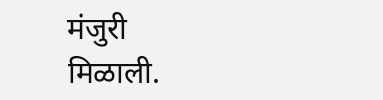मंजुरी मिळाली.